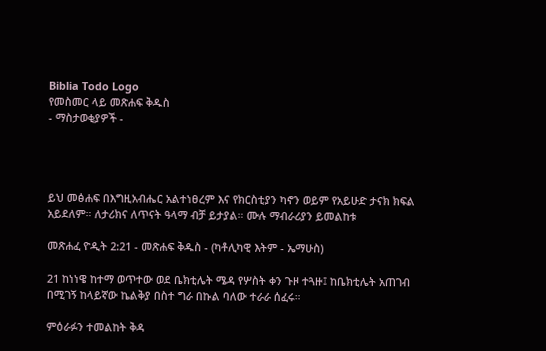Biblia Todo Logo
የመስመር ላይ መጽሐፍ ቅዱስ
- ማስታወቂያዎች -




ይህ መፅሐፍ በእግዚአብሔር አልተነፀረም እና የክርስቲያን ካኖን ወይም የአይሁድ ታናክ ክፍል አይደለም። ለታሪክና ለጥናት ዓላማ ብቻ ይታያል። ሙሉ ማብራሪያን ይመልከቱ

መጽሐፈ ዮዲት 2:21 - መጽሐፍ ቅዱስ - (ካቶሊካዊ እትም - ኤማሁስ)

21 ከነነዌ ከተማ ወጥተው ወደ ቤክቲሌት ሜዳ የሦስት ቀን ጉዞ ተጓዙ፤ ከቤክቲሌት አጠገብ በሚገኝ ከላይኛው ኬልቅያ በስተ ግራ በኩል ባለው ተራራ ሰፈሩ።

ምዕራፉን ተመልከት ቅዳ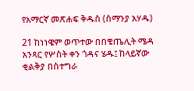የአማርኛ መጽሐፍ ቅዱስ (ሰማንያ አሃዱ)

21 ከነነዌም ወጥተው በበቄጤሊት ሜዳ አንጻር የሦስት ቀን ጎዳና ሄዱ፤ ከላይኛው ቂልቅያ በስተግራ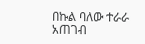በኩል ባለው ተራራ አጠገብ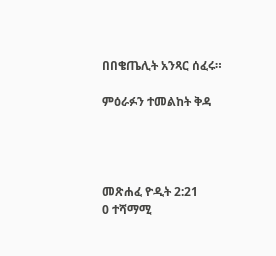በበቄጤሊት አንጻር ሰፈሩ።

ምዕራፉን ተመልከት ቅዳ




መጽሐፈ ዮዲት 2:21
0 ተሻማሚ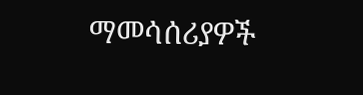ማመሳሰሪያዎች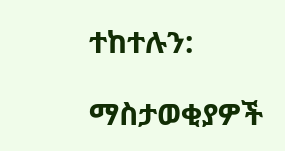ተከተሉን:

ማስታወቂያዎች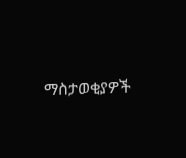ማስታወቂያዎች